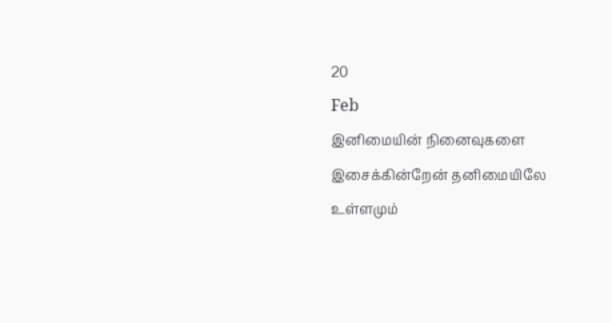20
Feb
இனிமையின் நினைவுகளை இசைக்கின்றேன் தனிமையிலே
உள்ளமும்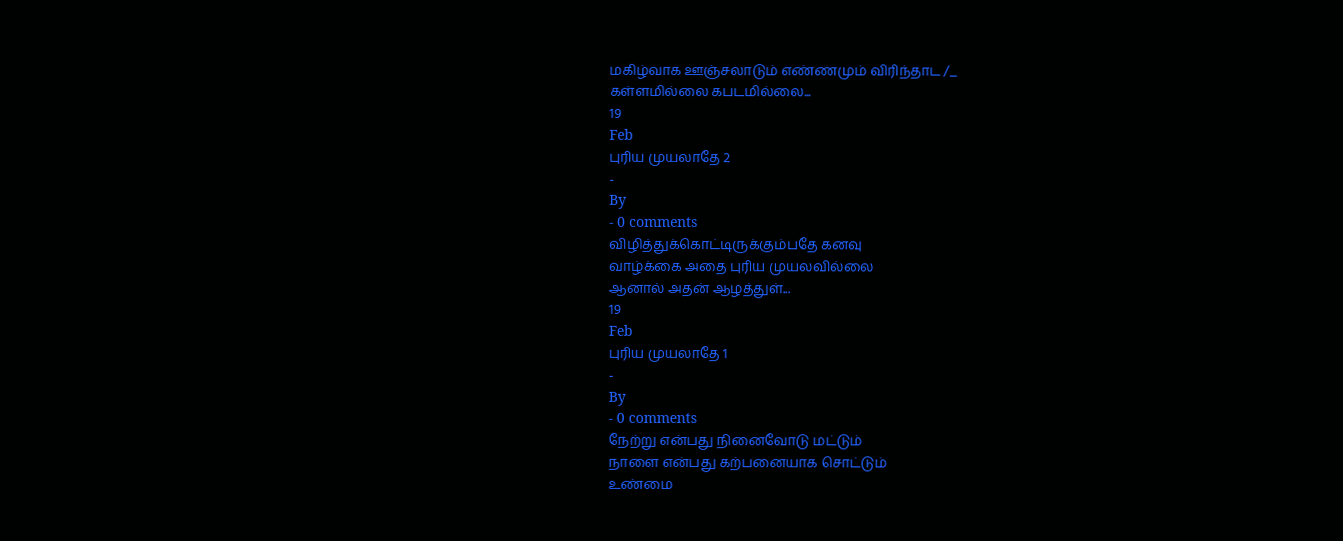மகிழ்வாக ஊஞ்சலாடும் எண்ணமும் விரிந்தாட /_
கள்ளமில்லை கபடமில்லை...
19
Feb
புரிய முயலாதே 2
-
By
- 0 comments
விழித்துக்கொட்டிருக்கும்பதே கனவு
வாழ்க்கை அதை புரிய முயலவில்லை
ஆனால் அதன் ஆழத்துள்...
19
Feb
புரிய முயலாதே 1
-
By
- 0 comments
நேற்று என்பது நினைவோடு மட்டும்
நாளை என்பது கற்பனையாக சொட்டும்
உண்மை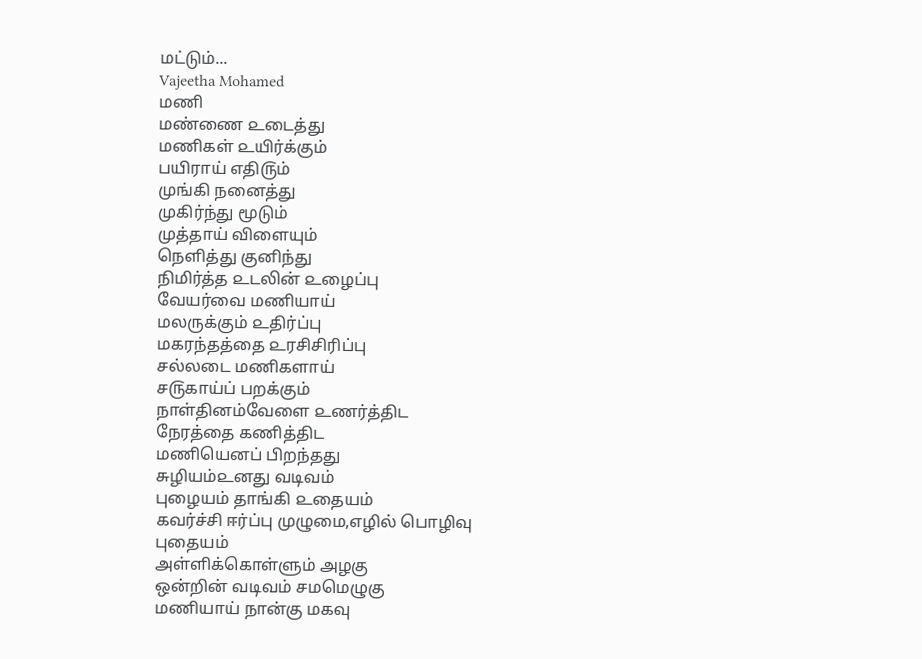மட்டும்...
Vajeetha Mohamed
மணி
மண்ணை ௨டைத்து
மணிகள் ௨யிர்க்கும்
பயிராய் எதி௫ம்
முங்கி நனைத்து
முகிர்ந்து மூடும்
முத்தாய் விளையும்
நெளித்து குனிந்து
நிமிர்த்த ௨டலின் ௨ழைப்பு
வேயர்வை மணியாய்
மலருக்கும் ௨திர்ப்பு
மகரந்தத்தை ௨ரசிசிரிப்பு
சல்லடை மணிகளாய்
ச௫காய்ப் பறக்கும்
நாள்தினம்வேளை ௨ணர்த்திட
நேரத்தை கணித்திட
மணியெனப் பிறந்தது
சுழியம்௨னது வடிவம்
புழையம் தாங்கி ௨தையம்
கவர்ச்சி ஈர்ப்பு முழுமை,எழில் பொழிவு
புதையம்
அள்ளிக்கொள்ளும் அழகு
ஒன்றின் வடிவம் சமமெழுகு
மணியாய் நான்கு மகவு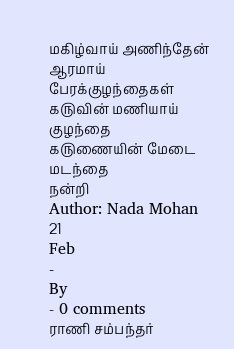மகிழ்வாய் அணிந்தேன்
ஆரமாய் பேரக்குழந்தைகள்
க௫வின் மணியாய் குழந்தை
க௫ணையின் மேடை மடந்தை
நன்றி
Author: Nada Mohan
21
Feb
-
By
- 0 comments
ராணி சம்பந்தர்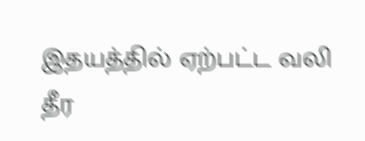இதயத்தில் ஏற்பட்ட வலி தீர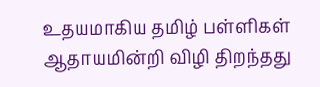உதயமாகிய தமிழ் பள்ளிகள்
ஆதாயமின்றி விழி திறந்தது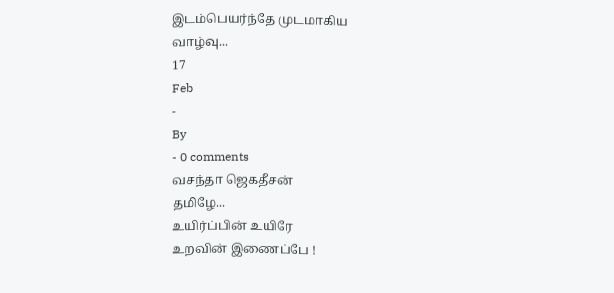இடம்பெயர்ந்தே முடமாகிய
வாழ்வு...
17
Feb
-
By
- 0 comments
வசந்தா ஜெகதீசன்
தமிழே...
உயிர்ப்பின் உயிரே
உறவின் இணைப்பே !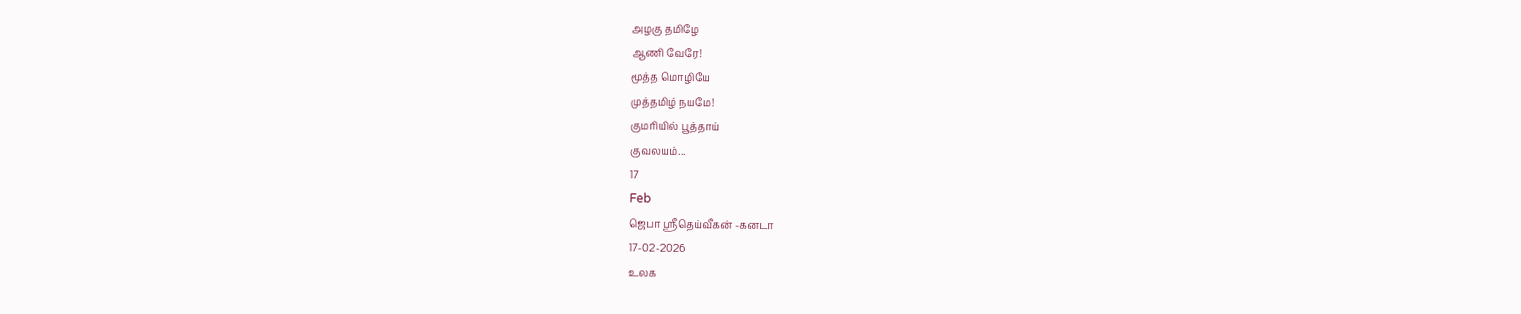அழகு தமிழே
ஆணி வேரே!
மூத்த மொழியே
முத்தமிழ் நயமே!
குமரியில் பூத்தாய்
குவலயம்...
17
Feb
ஜெபா ஸ்ரீதெய்வீகன் -கனடா
17-02-2026
உலக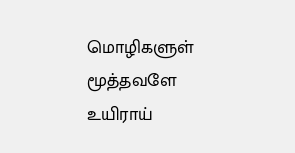மொழிகளுள் மூத்தவளே
உயிராய்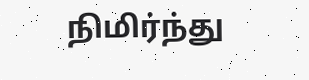நிமிர்ந்து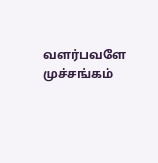வளர்பவளே
முச்சங்கம்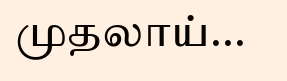முதலாய்...